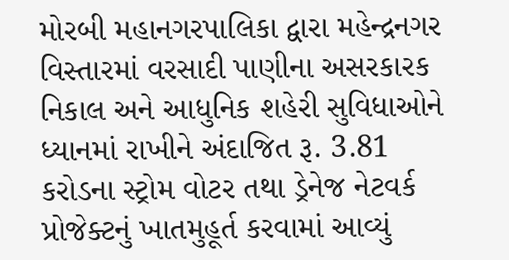મોરબી મહાનગરપાલિકા દ્વારા મહેન્દ્રનગર વિસ્તારમાં વરસાદી પાણીના અસરકારક નિકાલ અને આધુનિક શહેરી સુવિધાઓને ધ્યાનમાં રાખીને અંદાજિત રૂ. 3.81 કરોડના સ્ટ્રોમ વોટર તથા ડ્રેનેજ નેટવર્ક પ્રોજેક્ટનું ખાતમુહૂર્ત કરવામાં આવ્યું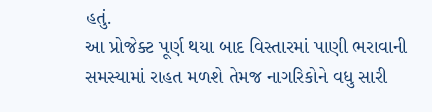હતું.
આ પ્રોજેક્ટ પૂર્ણ થયા બાદ વિસ્તારમાં પાણી ભરાવાની સમસ્યામાં રાહત મળશે તેમજ નાગરિકોને વધુ સારી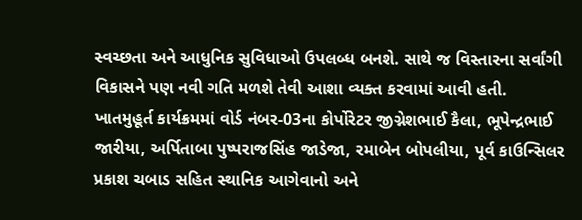સ્વચ્છતા અને આધુનિક સુવિધાઓ ઉપલબ્ધ બનશે. સાથે જ વિસ્તારના સર્વાંગી વિકાસને પણ નવી ગતિ મળશે તેવી આશા વ્યક્ત કરવામાં આવી હતી. ખાતમુહૂર્ત કાર્યક્રમમાં વોર્ડ નંબર-03ના કોર્પોરેટર જીગ્નેશભાઈ કૈલા, ભૂપેન્દ્રભાઈ જારીયા, અર્પિતાબા પુષ્પરાજસિંહ જાડેજા, રમાબેન બોપલીયા, પૂર્વ કાઉન્સિલર પ્રકાશ ચબાડ સહિત સ્થાનિક આગેવાનો અને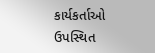કાર્યકર્તાઓ ઉપસ્થિત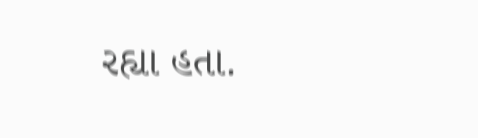રહ્યા હતા.